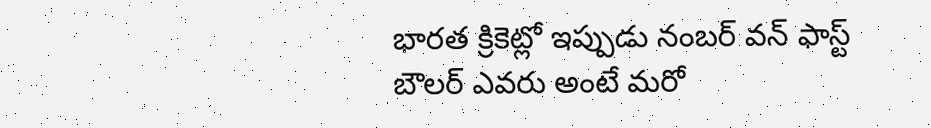భారత క్రికెట్లో ఇప్పుడు నంబర్ వన్ ఫాస్ట్ బౌలర్ ఎవరు అంటే మరో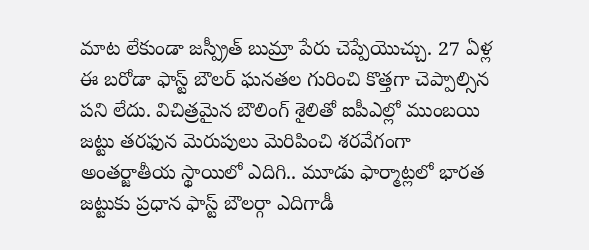మాట లేకుండా జస్ప్రీత్ బుమ్రా పేరు చెప్పేయొచ్చు. 27 ఏళ్ల ఈ బరోడా ఫాస్ట్ బౌలర్ ఘనతల గురించి కొత్తగా చెప్పాల్సిన పని లేదు. విచిత్రమైన బౌలింగ్ శైలితో ఐపీఎల్లో ముంబయి జట్టు తరఫున మెరుపులు మెరిపించి శరవేగంగా అంతర్జాతీయ స్థాయిలో ఎదిగి.. మూడు ఫార్మాట్లలో భారత జట్టుకు ప్రధాన ఫాస్ట్ బౌలర్గా ఎదిగాడీ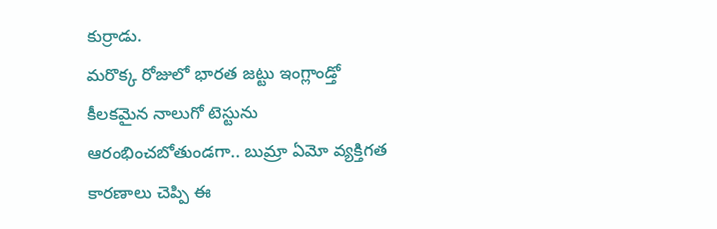కుర్రాడు.
మరొక్క రోజులో భారత జట్టు ఇంగ్లాండ్తో కీలకమైన నాలుగో టెస్టును ఆరంభించబోతుండగా.. బుమ్రా ఏమో వ్యక్తిగత కారణాలు చెప్పి ఈ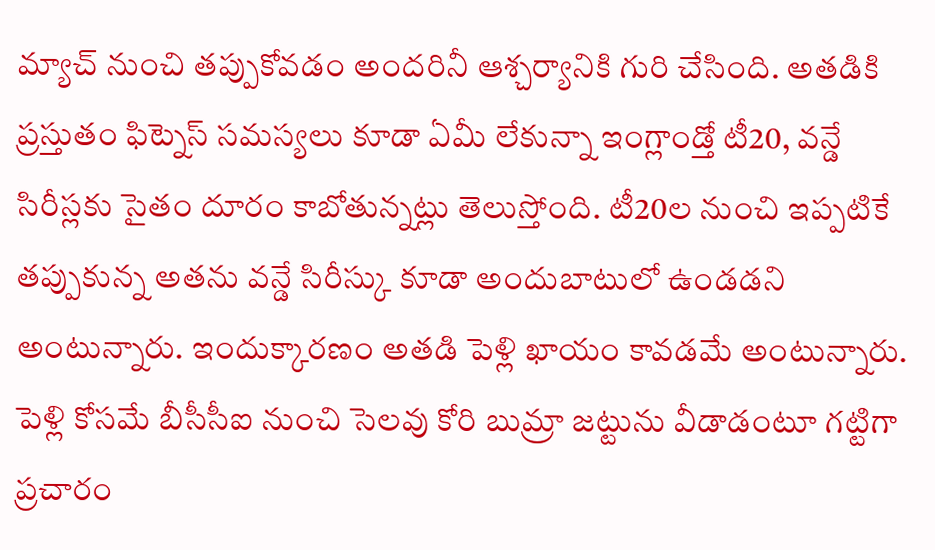మ్యాచ్ నుంచి తప్పుకోవడం అందరినీ ఆశ్చర్యానికి గురి చేసింది. అతడికి ప్రస్తుతం ఫిట్నెస్ సమస్యలు కూడా ఏమీ లేకున్నా ఇంగ్లాండ్తో టీ20, వన్డే సిరీస్లకు సైతం దూరం కాబోతున్నట్లు తెలుస్తోంది. టీ20ల నుంచి ఇప్పటికే తప్పుకున్న అతను వన్డే సిరీస్కు కూడా అందుబాటులో ఉండడని అంటున్నారు. ఇందుక్కారణం అతడి పెళ్లి ఖాయం కావడమే అంటున్నారు.
పెళ్లి కోసమే బీసీసీఐ నుంచి సెలవు కోరి బుమ్రా జట్టును వీడాడంటూ గట్టిగా ప్రచారం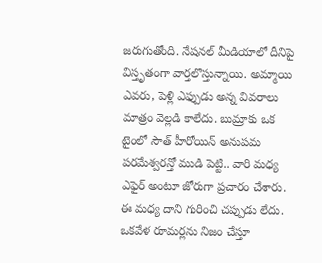జరుగుతోంది. నేషనల్ మీడియాలో దీనిపై విస్తృతంగా వార్తలొస్తున్నాయి. అమ్మాయి ఎవరు, పెళ్లి ఎఫ్పుడు అన్న వివరాలు మాత్రం వెల్లడి కాలేదు. బుమ్రాకు ఒక టైంలో సౌత్ హీరోయిన్ అనుపమ పరమేశ్వరన్తో ముడి పెట్టి.. వారి మధ్య ఎఫైర్ అంటూ జోరుగా ప్రచారం చేశారు. ఈ మధ్య దాని గురించి చప్పుడు లేదు. ఒకవేళ రూమర్లను నిజం చేస్తూ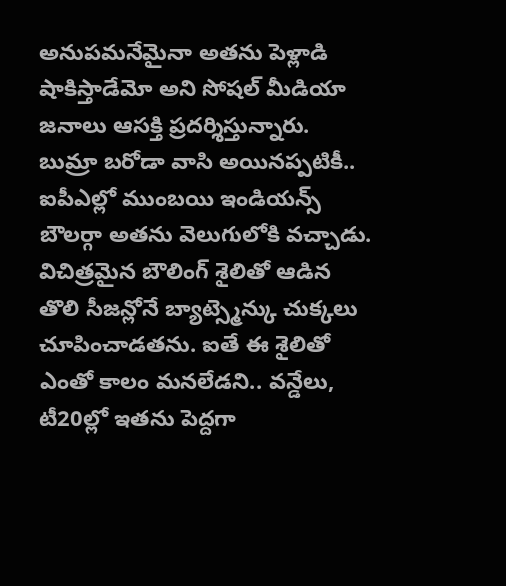అనుపమనేమైనా అతను పెళ్లాడి షాకిస్తాడేమో అని సోషల్ మీడియా జనాలు ఆసక్తి ప్రదర్శిస్తున్నారు.
బుమ్రా బరోడా వాసి అయినప్పటికీ.. ఐపీఎల్లో ముంబయి ఇండియన్స్ బౌలర్గా అతను వెలుగులోకి వచ్చాడు. విచిత్రమైన బౌలింగ్ శైలితో ఆడిన తొలి సీజన్లోనే బ్యాట్స్మెన్కు చుక్కలు చూపించాడతను. ఐతే ఈ శైలితో ఎంతో కాలం మనలేడని.. వన్డేలు, టీ20ల్లో ఇతను పెద్దగా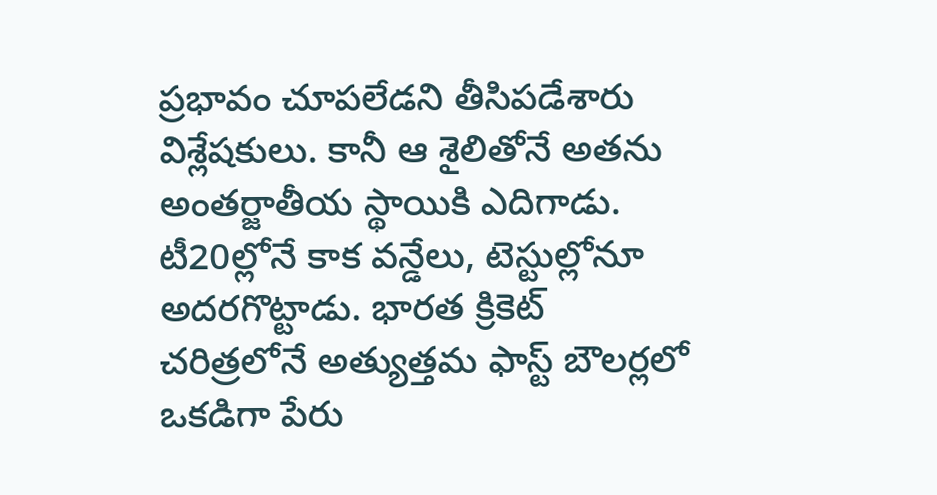ప్రభావం చూపలేడని తీసిపడేశారు విశ్లేషకులు. కానీ ఆ శైలితోనే అతను అంతర్జాతీయ స్థాయికి ఎదిగాడు. టీ20ల్లోనే కాక వన్డేలు, టెస్టుల్లోనూ అదరగొట్టాడు. భారత క్రికెట్ చరిత్రలోనే అత్యుత్తమ ఫాస్ట్ బౌలర్లలో ఒకడిగా పేరు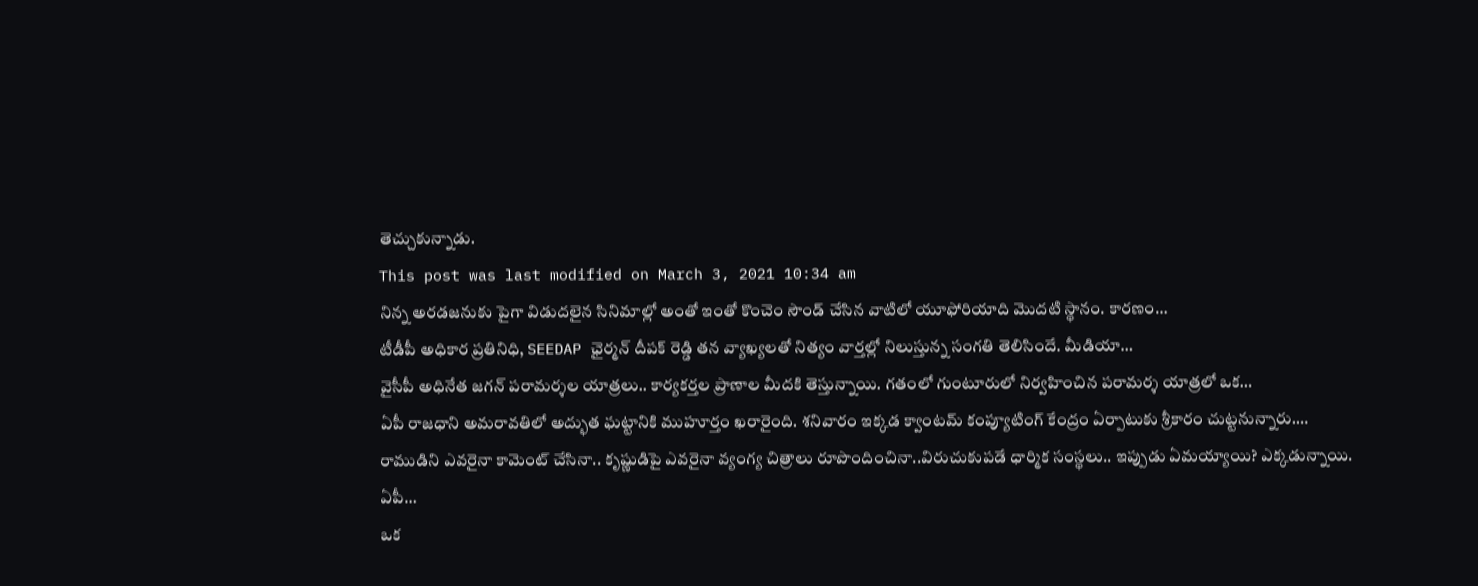తెచ్చుకున్నాడు.
This post was last modified on March 3, 2021 10:34 am
నిన్న అరడజనుకు పైగా విడుదలైన సినిమాల్లో అంతో ఇంతో కొంచెం సౌండ్ చేసిన వాటిలో యూఫోరియాది మొదటి స్థానం. కారణం…
టీడీపీ అధికార ప్రతినిధి, SEEDAP ఛైర్మన్ దీపక్ రెడ్డి తన వ్యాఖ్యలతో నిత్యం వార్తల్లో నిలుస్తున్న సంగతి తెలిసిందే. మీడియా…
వైసీపీ అధినేత జగన్ పరామర్శల యాత్రలు.. కార్యకర్తల ప్రాణాల మీదకి తెస్తున్నాయి. గతంలో గుంటూరులో నిర్వహించిన పరామర్శ యాత్రలో ఒక…
ఏపీ రాజధాని అమరావతిలో అద్భుత ఘట్టానికి ముహూర్తం ఖరారైంది. శనివారం ఇక్కడ క్వాంటమ్ కంప్యూటింగ్ కేంద్రం ఏర్పాటుకు శ్రీకారం చుట్టనున్నారు.…
రాముడిని ఎవరైనా కామెంట్ చేసినా.. కృష్ణుడిపై ఎవరైనా వ్యంగ్య చిత్రాలు రూపొందించినా..విరుచుకుపడే ధార్మిక సంస్థలు.. ఇప్పుడు ఏమయ్యాయి? ఎక్కడున్నాయి. ఏపీ…
ఒక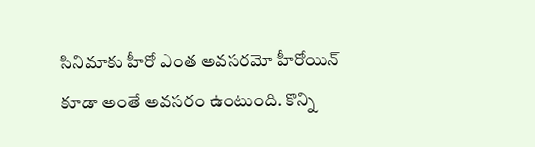సినిమాకు హీరో ఎంత అవసరమో హీరోయిన్ కూడా అంతే అవసరం ఉంటుంది. కొన్ని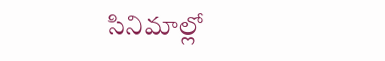సినిమాల్లో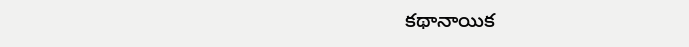కథానాయిక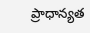ప్రాధాన్యత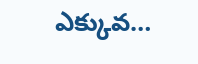ఎక్కువ…